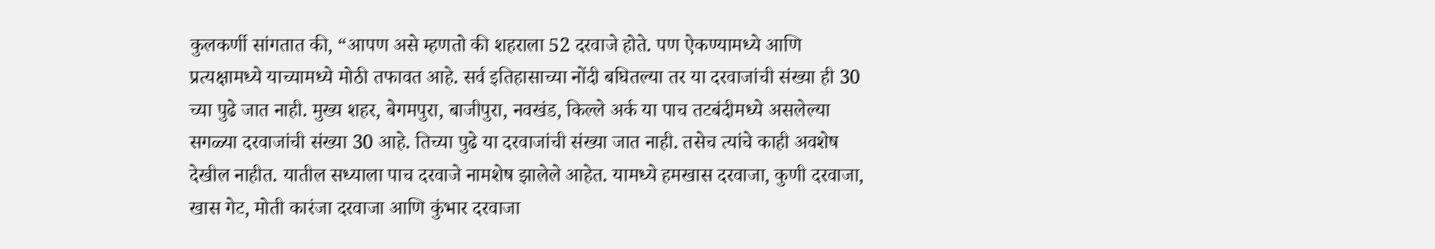कुलकर्णी सांगतात की, “आपण असे म्हणतो की शहराला 52 दरवाजे होते. पण ऐकण्यामध्ये आणि प्रत्यक्षामध्ये याच्यामध्ये मोठी तफावत आहे. सर्व इतिहासाच्या नोंदी बघितल्या तर या दरवाजांची संख्या ही 30 च्या पुढे जात नाही. मुख्य शहर, बेगमपुरा, बाजीपुरा, नवखंड, किल्ले अर्क या पाच तटबंदीमध्ये असलेल्या सगळ्या दरवाजांची संख्या 30 आहे. तिच्या पुढे या दरवाजांची संख्या जात नाही. तसेच त्यांचे काही अवशेष देखील नाहीत. यातील सध्याला पाच दरवाजे नामशेष झालेले आहेत. यामध्ये हमखास दरवाजा, कुणी दरवाजा, खास गेट, मोती कारंजा दरवाजा आणि कुंभार दरवाजा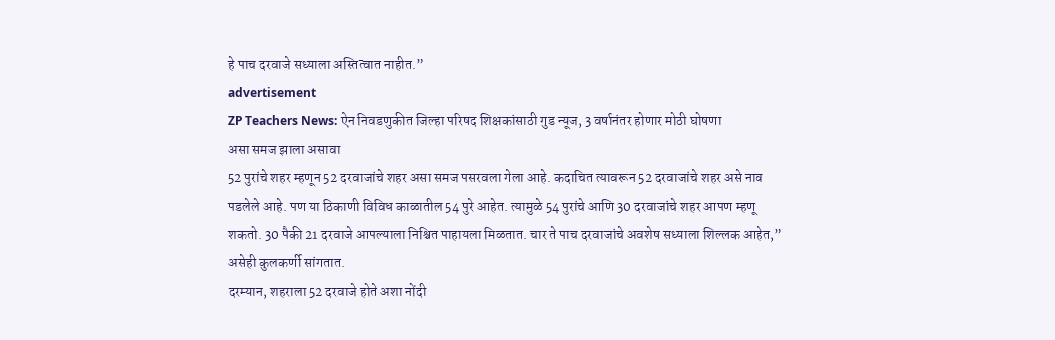हे पाच दरवाजे सध्याला अस्तित्वात नाहीत.”
advertisement
ZP Teachers News: ऐन निवडणुकीत जिल्हा परिषद शिक्षकांसाठी गुड न्यूज, 3 वर्षानंतर होणार मोठी घोषणा
असा समज झाला असावा
52 पुरांचे शहर म्हणून 52 दरवाजांचे शहर असा समज पसरवला गेला आहे. कदाचित त्यावरून 52 दरवाजांचे शहर असे नाव पडलेले आहे. पण या ठिकाणी विविध काळातील 54 पुरे आहेत. त्यामुळे 54 पुरांचे आणि 30 दरवाजांचे शहर आपण म्हणू शकतो. 30 पैकी 21 दरवाजे आपल्याला निश्चित पाहायला मिळतात. चार ते पाच दरवाजांचे अवशेष सध्याला शिल्लक आहेत,” असेही कुलकर्णी सांगतात.
दरम्यान, शहराला 52 दरवाजे होते अशा नोंदी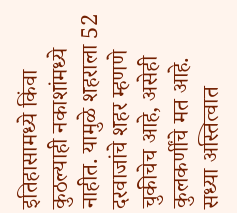इतिहासामध्ये किंवा कुठल्याही नकाशांमध्ये नाहीत. यामुळे शहराला 52 दरवाजांचे शहर म्हणणे चुकीचेच आहे, असेही कुलकर्णींचे मत आहे.
सध्या अस्तित्वात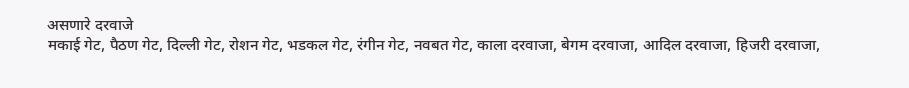असणारे दरवाजे
मकाई गेट, पैठण गेट, दिल्ली गेट, रोशन गेट, भडकल गेट, रंगीन गेट, नवबत गेट, काला दरवाजा, बेगम दरवाजा, आदिल दरवाजा, हिजरी दरवाजा,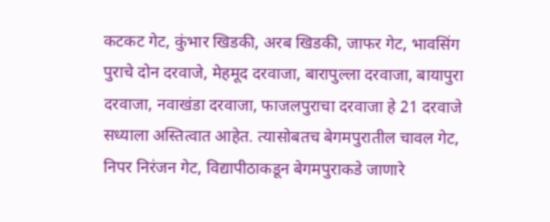कटकट गेट, कुंभार खिडकी, अरब खिडकी, जाफर गेट, भावसिंग पुराचे दोन दरवाजे, मेहमूद दरवाजा, बारापुल्ला दरवाजा, बायापुरा दरवाजा, नवाखंडा दरवाजा, फाजलपुराचा दरवाजा हे 21 दरवाजे सध्याला अस्तित्वात आहेत. त्यासोबतच बेगमपुरातील चावल गेट, निपर निरंजन गेट, विद्यापीठाकडून बेगमपुराकडे जाणारे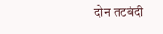दोन तटबंदी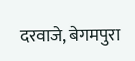दरवाजे, बेगमपुरा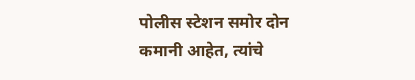पोलीस स्टेशन समोर दोन कमानी आहेत, त्यांचे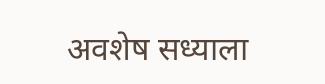अवशेष सध्याला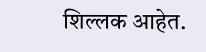शिल्लक आहेत.